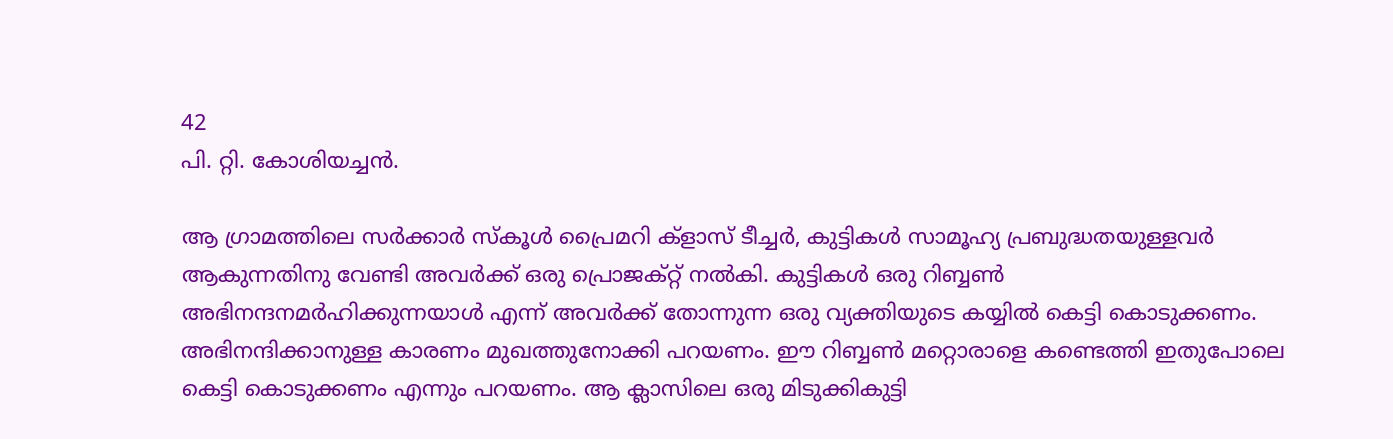42
പി. റ്റി. കോശിയച്ചൻ.

ആ ഗ്രാമത്തിലെ സർക്കാർ സ്കൂൾ പ്രൈമറി ക്ളാസ് ടീച്ചർ, കുട്ടികൾ സാമൂഹ്യ പ്രബുദ്ധതയുള്ളവർ ആകുന്നതിനു വേണ്ടി അവർക്ക് ഒരു പ്രൊജക്റ്റ് നൽകി. കുട്ടികൾ ഒരു റിബ്ബൺ അഭിനന്ദനമർഹിക്കുന്നയാൾ എന്ന് അവർക്ക് തോന്നുന്ന ഒരു വ്യക്തിയുടെ കയ്യിൽ കെട്ടി കൊടുക്കണം. അഭിനന്ദിക്കാനുള്ള കാരണം മുഖത്തുനോക്കി പറയണം. ഈ റിബ്ബൺ മറ്റൊരാളെ കണ്ടെത്തി ഇതുപോലെ കെട്ടി കൊടുക്കണം എന്നും പറയണം. ആ ക്ലാസിലെ ഒരു മിടുക്കികുട്ടി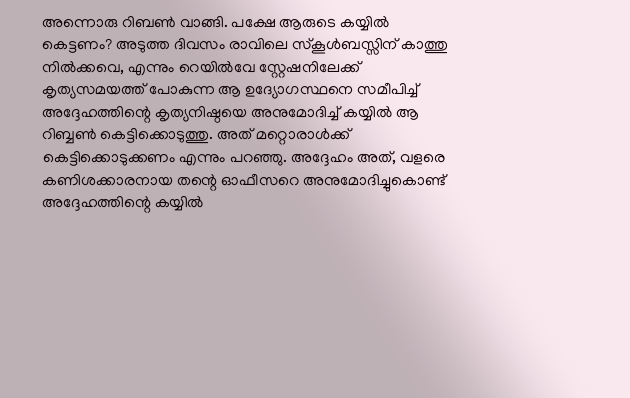അന്നൊരു റിബൺ വാങ്ങി. പക്ഷേ ആരുടെ കയ്യിൽ കെട്ടണം? അടുത്ത ദിവസം രാവിലെ സ്കൂൾബസ്സിന് കാത്തു നിൽക്കവെ, എന്നും റെയിൽവേ സ്റ്റേഷനിലേക്ക് കൃത്യസമയത്ത് പോകുന്ന ആ ഉദ്യോഗസ്ഥനെ സമീപിച്ച് അദ്ദേഹത്തിന്റെ കൃത്യനിഷ്ഠയെ അനുമോദിച്ച് കയ്യിൽ ആ റിബ്ബൺ കെട്ടിക്കൊടുത്തു. അത് മറ്റൊരാൾക്ക് കെട്ടിക്കൊടുക്കണം എന്നും പറഞ്ഞു. അദ്ദേഹം അത്, വളരെ കണിശക്കാരനായ തന്റെ ഓഫീസറെ അനുമോദിച്ചുകൊണ്ട് അദ്ദേഹത്തിന്റെ കയ്യിൽ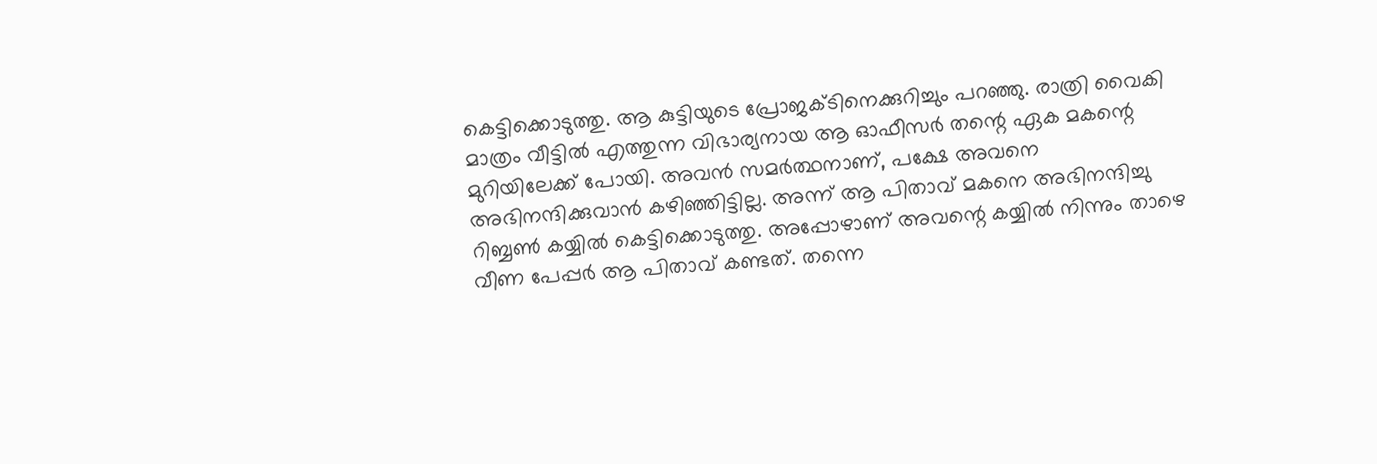കെട്ടിക്കൊടുത്തു. ആ കുട്ടിയുടെ പ്രോജക്ടിനെക്കുറിച്ചും പറഞ്ഞു. രാത്രി വൈകി മാത്രം വീട്ടിൽ എത്തുന്ന വിഭാര്യനായ ആ ഓഫീസർ തന്റെ ഏക മകന്റെ മുറിയിലേക്ക് പോയി. അവൻ സമർത്ഥനാണ്, പക്ഷേ അവനെ അഭിനന്ദിക്കുവാൻ കഴിഞ്ഞിട്ടില്ല. അന്ന് ആ പിതാവ് മകനെ അഭിനന്ദിച്ചു റിബ്ബൺ കയ്യിൽ കെട്ടിക്കൊടുത്തു. അപ്പോഴാണ് അവന്റെ കയ്യിൽ നിന്നും താഴെ വീണ പേപ്പർ ആ പിതാവ് കണ്ടത്. തന്നെ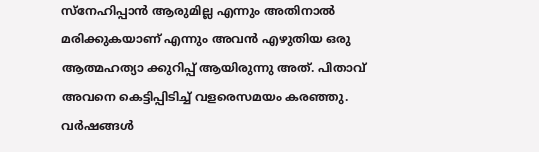സ്നേഹിപ്പാൻ ആരുമില്ല എന്നും അതിനാൽ മരിക്കുകയാണ് എന്നും അവൻ എഴുതിയ ഒരു ആത്മഹത്യാ ക്കുറിപ്പ് ആയിരുന്നു അത്. പിതാവ് അവനെ കെട്ടിപ്പിടിച്ച് വളരെസമയം കരഞ്ഞു. വർഷങ്ങൾ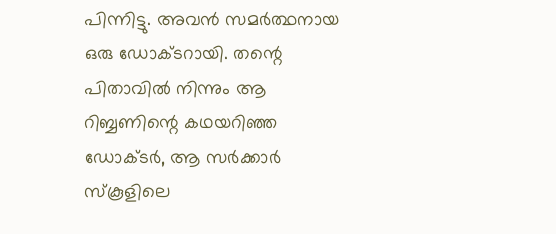പിന്നിട്ടു. അവൻ സമർത്ഥനായ ഒരു ഡോക്ടറായി. തന്റെ പിതാവിൽ നിന്നും ആ റിബ്ബണിന്റെ കഥയറിഞ്ഞ ഡോക്ടർ, ആ സർക്കാർ സ്കൂളിലെ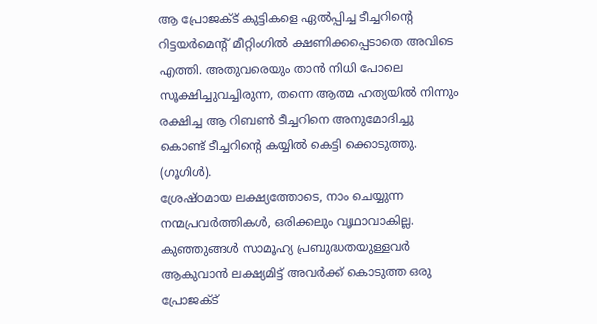ആ പ്രോജക്ട് കുട്ടികളെ ഏൽപ്പിച്ച ടീച്ചറിന്റെ റിട്ടയർമെന്റ് മീറ്റിംഗിൽ ക്ഷണിക്കപ്പെടാതെ അവിടെ എത്തി. അതുവരെയും താൻ നിധി പോലെ സൂക്ഷിച്ചുവച്ചിരുന്ന, തന്നെ ആത്മ ഹത്യയിൽ നിന്നും രക്ഷിച്ച ആ റിബൺ ടീച്ചറിനെ അനുമോദിച്ചു കൊണ്ട് ടീച്ചറിന്റെ കയ്യിൽ കെട്ടി ക്കൊടുത്തു. (ഗൂഗിൾ).
ശ്രേഷ്ഠമായ ലക്ഷ്യത്തോടെ, നാം ചെയ്യുന്ന നന്മപ്രവർത്തികൾ, ഒരിക്കലും വൃഥാവാകില്ല. കുഞ്ഞുങ്ങൾ സാമൂഹ്യ പ്രബുദ്ധതയുള്ളവർ ആകുവാൻ ലക്ഷ്യമിട്ട് അവർക്ക് കൊടുത്ത ഒരു പ്രോജക്ട്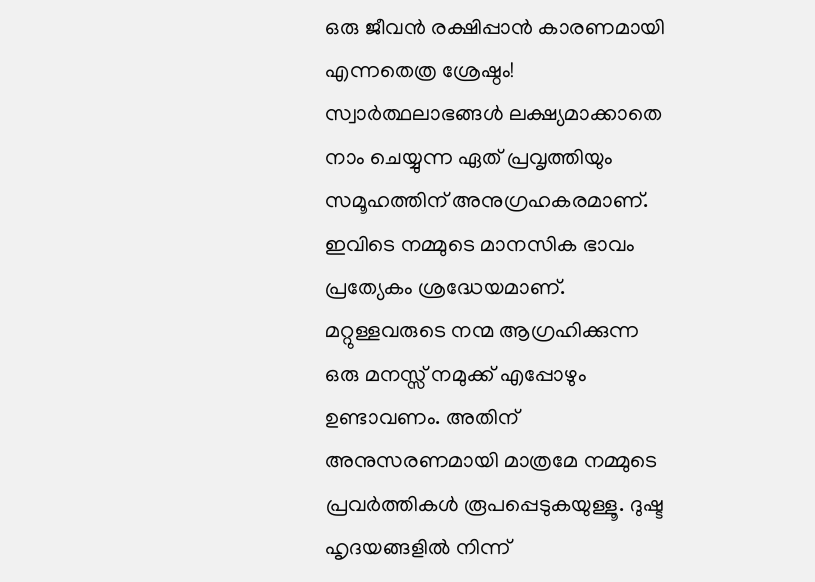ഒരു ജീവൻ രക്ഷിപ്പാൻ കാരണമായി എന്നതെത്ര ശ്രേഷ്ഠം! സ്വാർത്ഥലാഭങ്ങൾ ലക്ഷ്യമാക്കാതെ നാം ചെയ്യുന്ന ഏത് പ്രവൃത്തിയും സമൂഹത്തിന് അനുഗ്രഹകരമാണ്. ഇവിടെ നമ്മുടെ മാനസിക ഭാവം പ്രത്യേകം ശ്രദ്ധേയമാണ്. മറ്റുള്ളവരുടെ നന്മ ആഗ്രഹിക്കുന്ന ഒരു മനസ്സ് നമുക്ക് എപ്പോഴും ഉണ്ടാവണം. അതിന് അനുസരണമായി മാത്രമേ നമ്മുടെ പ്രവർത്തികൾ രൂപപ്പെടുകയുള്ളൂ. ദുഷ്ട ഹൃദയങ്ങളിൽ നിന്ന്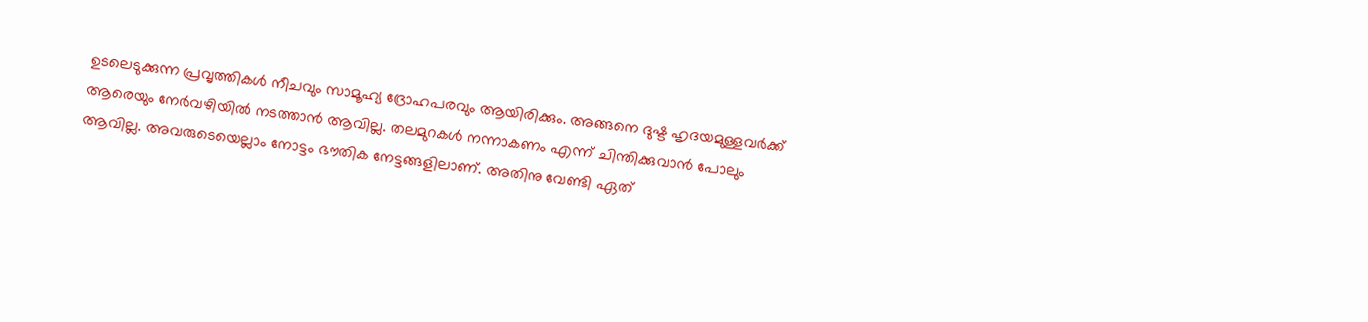ഉടലെടുക്കുന്ന പ്രവൃത്തികൾ നീചവും സാമൂഹ്യ ദ്രോഹപരവും ആയിരിക്കും. അങ്ങനെ ദുഷ്ട ഹൃദയമുള്ളവർക്ക് ആരെയും നേർവഴിയിൽ നടത്താൻ ആവില്ല. തലമുറകൾ നന്നാകണം എന്ന് ചിന്തിക്കുവാൻ പോലും ആവില്ല. അവരുടെയെല്ലാം നോട്ടം ഭൗതിക നേട്ടങ്ങളിലാണ്. അതിനു വേണ്ടി ഏത്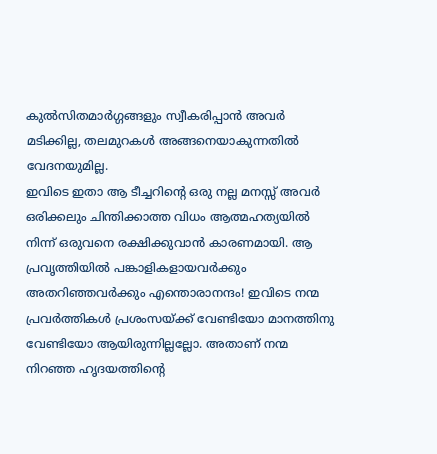കുൽസിതമാർഗ്ഗങ്ങളും സ്വീകരിപ്പാൻ അവർ മടിക്കില്ല, തലമുറകൾ അങ്ങനെയാകുന്നതിൽ വേദനയുമില്ല.
ഇവിടെ ഇതാ ആ ടീച്ചറിന്റെ ഒരു നല്ല മനസ്സ് അവർ ഒരിക്കലും ചിന്തിക്കാത്ത വിധം ആത്മഹത്യയിൽ നിന്ന് ഒരുവനെ രക്ഷിക്കുവാൻ കാരണമായി. ആ പ്രവൃത്തിയിൽ പങ്കാളികളായവർക്കും അതറിഞ്ഞവർക്കും എന്തൊരാനന്ദം! ഇവിടെ നന്മ പ്രവർത്തികൾ പ്രശംസയ്ക്ക് വേണ്ടിയോ മാനത്തിനു വേണ്ടിയോ ആയിരുന്നില്ലല്ലോ. അതാണ് നന്മ നിറഞ്ഞ ഹൃദയത്തിന്റെ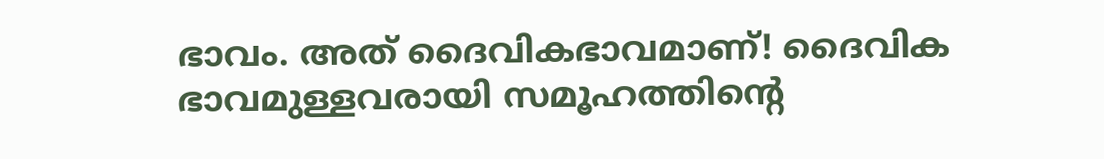ഭാവം. അത് ദൈവികഭാവമാണ്! ദൈവിക ഭാവമുള്ളവരായി സമൂഹത്തിന്റെ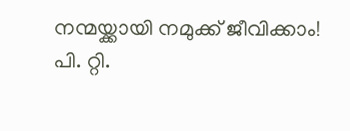നന്മയ്ക്കായി നമുക്ക് ജീവിക്കാം!
പി. റ്റി.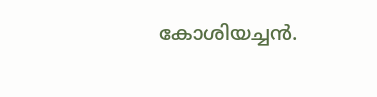കോശിയച്ചൻ.